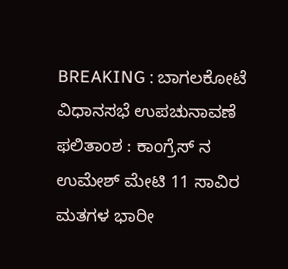BREAKING : ಬಾಗಲಕೋಟೆ ವಿಧಾನಸಭೆ ಉಪಚುನಾವಣೆ ಫಲಿತಾಂಶ : ಕಾಂಗ್ರೆಸ್ ನ ಉಮೇಶ್ ಮೇಟಿ 11 ಸಾವಿರ ಮತಗಳ ಭಾರೀ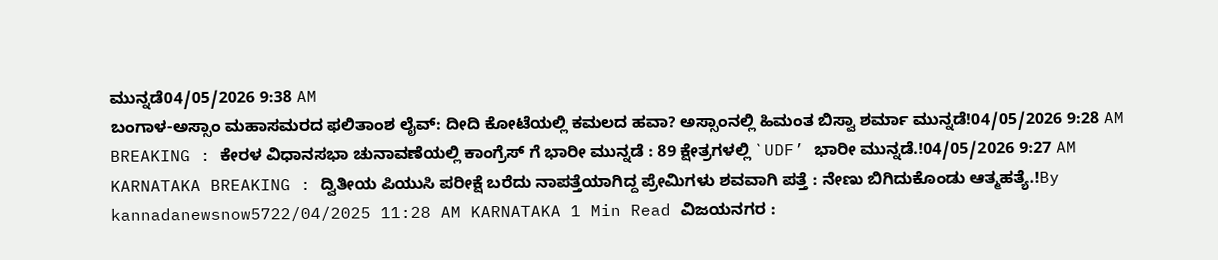ಮುನ್ನಡೆ04/05/2026 9:38 AM
ಬಂಗಾಳ-ಅಸ್ಸಾಂ ಮಹಾಸಮರದ ಫಲಿತಾಂಶ ಲೈವ್: ದೀದಿ ಕೋಟೆಯಲ್ಲಿ ಕಮಲದ ಹವಾ? ಅಸ್ಸಾಂನಲ್ಲಿ ಹಿಮಂತ ಬಿಸ್ವಾ ಶರ್ಮಾ ಮುನ್ನಡೆ!04/05/2026 9:28 AM
BREAKING : ಕೇರಳ ವಿಧಾನಸಭಾ ಚುನಾವಣೆಯಲ್ಲಿ ಕಾಂಗ್ರೆಸ್ ಗೆ ಭಾರೀ ಮುನ್ನಡೆ : 89 ಕ್ಷೇತ್ರಗಳಲ್ಲಿ `UDF’ ಭಾರೀ ಮುನ್ನಡೆ.!04/05/2026 9:27 AM
KARNATAKA BREAKING : ದ್ವಿತೀಯ ಪಿಯುಸಿ ಪರೀಕ್ಷೆ ಬರೆದು ನಾಪತ್ತೆಯಾಗಿದ್ದ ಪ್ರೇಮಿಗಳು ಶವವಾಗಿ ಪತ್ತೆ : ನೇಣು ಬಿಗಿದುಕೊಂಡು ಆತ್ಮಹತ್ಯೆ.!By kannadanewsnow5722/04/2025 11:28 AM KARNATAKA 1 Min Read ವಿಜಯನಗರ :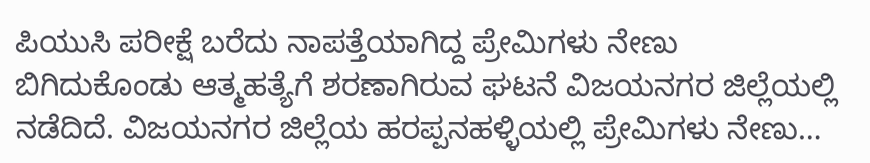ಪಿಯುಸಿ ಪರೀಕ್ಷೆ ಬರೆದು ನಾಪತ್ತೆಯಾಗಿದ್ದ ಪ್ರೇಮಿಗಳು ನೇಣು ಬಿಗಿದುಕೊಂಡು ಆತ್ಮಹತ್ಯೆಗೆ ಶರಣಾಗಿರುವ ಘಟನೆ ವಿಜಯನಗರ ಜಿಲ್ಲೆಯಲ್ಲಿ ನಡೆದಿದೆ. ವಿಜಯನಗರ ಜಿಲ್ಲೆಯ ಹರಪ್ಪನಹಳ್ಳಿಯಲ್ಲಿ ಪ್ರೇಮಿಗಳು ನೇಣು…